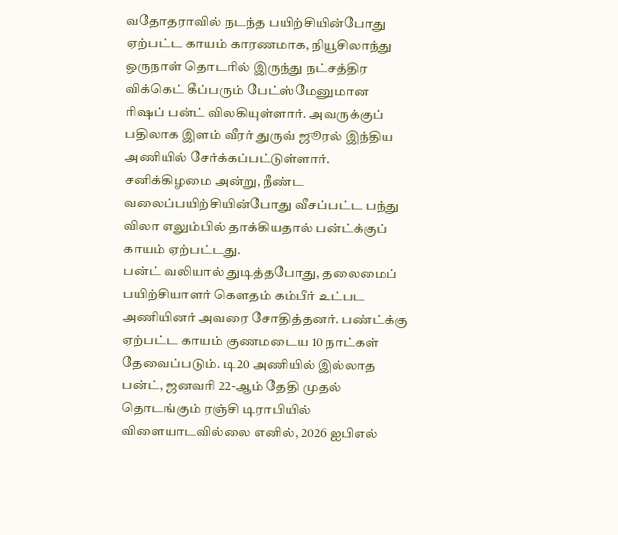வதோதராவில் நடந்த பயிற்சியின்போது ஏற்பட்ட காயம் காரணமாக, நியூசிலாந்து ஒருநாள் தொடரில் இருந்து நட்சத்திர விக்கெட் கீப்பரும் பேட்ஸ்மேனுமான ரிஷப் பன்ட் விலகியுள்ளார். அவருக்குப் பதிலாக இளம் வீரர் துருவ் ஜூரல் இந்திய அணியில் சேர்க்கப்பட்டுள்ளார். சனிக்கிழமை அன்று, நீண்ட வலைப்பயிற்சியின்போது வீசப்பட்ட பந்து விலா எலும்பில் தாக்கியதால் பன்ட்க்குப் காயம் ஏற்பட்டது.
பன்ட் வலியால் துடித்தபோது, தலைமைப் பயிற்சியாளர் கௌதம் கம்பீர் உட்பட அணியினர் அவரை சோதித்தனர். பண்ட்க்கு ஏற்பட்ட காயம் குணமடைய 10 நாட்கள் தேவைப்படும். டி20 அணியில் இல்லாத பன்ட், ஜனவரி 22-ஆம் தேதி முதல் தொடங்கும் ரஞ்சி டிராபியில் விளையாடவில்லை எனில், 2026 ஐபிஎல்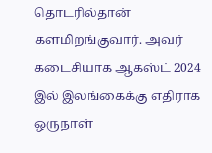தொடரில்தான் களமிறங்குவார். அவர் கடைசியாக ஆகஸ்ட் 2024 இல் இலங்கைக்கு எதிராக ஒருநாள்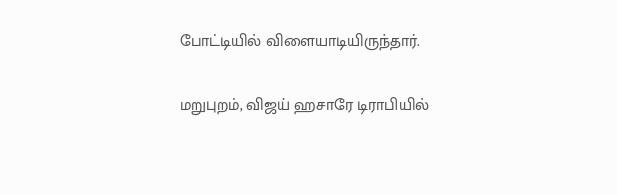போட்டியில் விளையாடியிருந்தார்.

மறுபுறம், விஜய் ஹசாரே டிராபியில்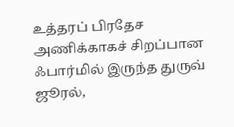உத்தரப் பிரதேச அணிக்காகச் சிறப்பான ஃபார்மில் இருந்த துருவ் ஜூரல்,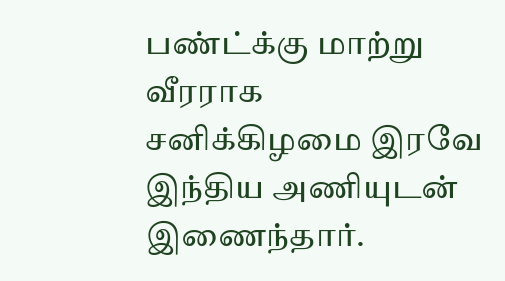பண்ட்க்கு மாற்று வீரராக சனிக்கிழமை இரவே இந்திய அணியுடன் இணைந்தார்.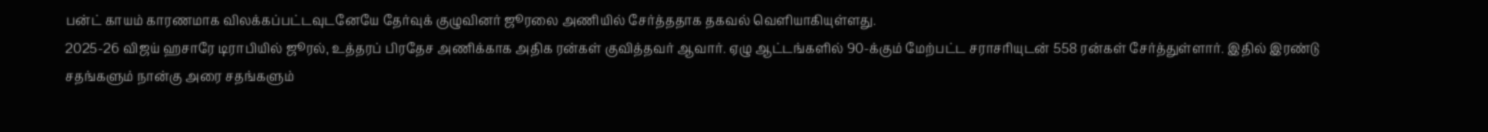பன்ட் காயம் காரணமாக விலக்கப்பட்டவுடனேயே தேர்வுக் குழுவினர் ஜூரலை அணியில் சேர்த்ததாக தகவல் வெளியாகியுள்ளது.
2025-26 விஜய் ஹசாரே டிராபியில் ஜூரல், உத்தரப் பிரதேச அணிக்காக அதிக ரன்கள் குவித்தவர் ஆவார். ஏழு ஆட்டங்களில் 90-க்கும் மேற்பட்ட சராசரியுடன் 558 ரன்கள் சேர்த்துள்ளார். இதில் இரண்டு சதங்களும் நான்கு அரை சதங்களும்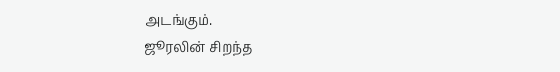அடங்கும்.
ஜூரலின் சிறந்த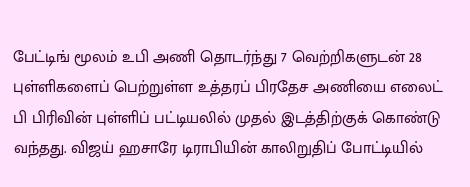பேட்டிங் மூலம் உபி அணி தொடர்ந்து 7 வெற்றிகளுடன் 28 புள்ளிகளைப் பெற்றுள்ள உத்தரப் பிரதேச அணியை எலைட் பி பிரிவின் புள்ளிப் பட்டியலில் முதல் இடத்திற்குக் கொண்டு வந்தது. விஜய் ஹசாரே டிராபியின் காலிறுதிப் போட்டியில்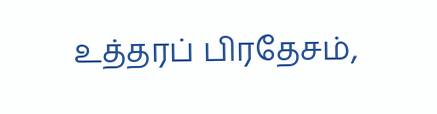உத்தரப் பிரதேசம்,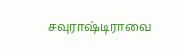சவுராஷ்டிராவை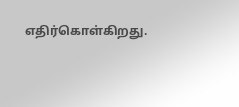எதிர்கொள்கிறது.